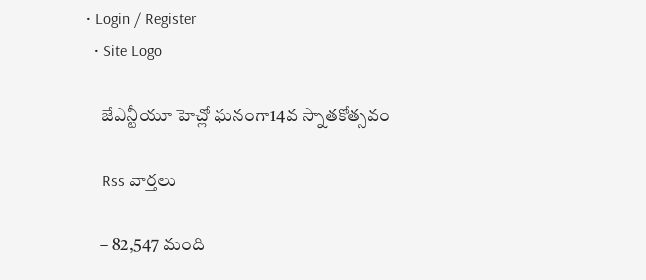• Login / Register
  • Site Logo

    జేఎన్టీయూ హెచ్లో ఘనంగా14వ స్నాతకోత్సవం

    Rss వార్తలు

    – 82,547 మంది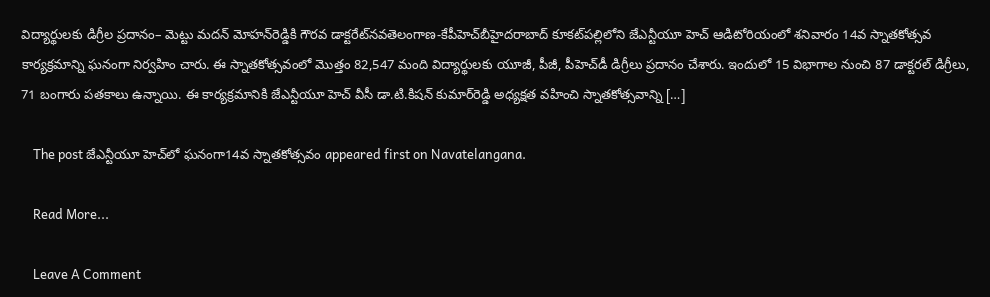విద్యార్థులకు డిగ్రీల ప్రదానం– మెట్టు మదన్‌ మోహన్‌రెడ్డికి గౌరవ డాక్టరేట్‌నవతెలంగాణ-కేపీహెచ్‌బీహైదరాబాద్‌ కూకట్‌పల్లిలోని జేఎన్టీయూ హెచ్‌ ఆడిటోరియంలో శనివారం 14వ స్నాతకోత్సవ కార్యక్రమాన్ని ఘనంగా నిర్వహిం చారు. ఈ స్నాతకోత్సవంలో మొత్తం 82,547 మంది విద్యార్థులకు యూజీ, పీజీ, పీహెచ్‌డీ డిగ్రీలు ప్రదానం చేశారు. ఇందులో 15 విభాగాల నుంచి 87 డాక్టరల్‌ డిగ్రీలు, 71 బంగారు పతకాలు ఉన్నాయి. ఈ కార్యక్రమానికి జేఎన్టీయూ హెచ్‌ వీసీ డా.టి.కిషన్‌ కుమార్‌రెడ్డి అధ్యక్షత వహించి స్నాతకోత్సవాన్ని […]

    The post జేఎన్టీయూ హెచ్‌లో ఘనంగా14వ స్నాతకోత్సవం appeared first on Navatelangana.

    Read More...

    Leave A Comment